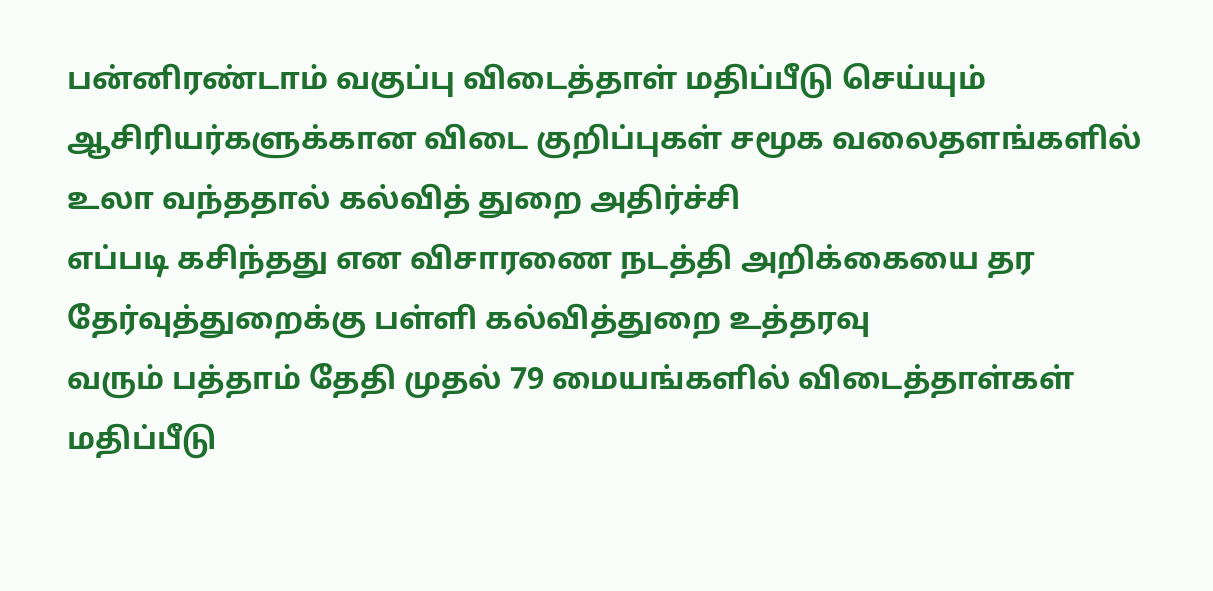பன்னிரண்டாம் வகுப்பு விடைத்தாள் மதிப்பீடு செய்யும் ஆசிரியர்களுக்கான விடை குறிப்புகள் சமூக வலைதளங்களில் உலா வந்ததால் கல்வித் துறை அதிர்ச்சி
எப்படி கசிந்தது என விசாரணை நடத்தி அறிக்கையை தர தேர்வுத்துறைக்கு பள்ளி கல்வித்துறை உத்தரவு
வரும் பத்தாம் தேதி முதல் 79 மையங்களில் விடைத்தாள்கள் மதிப்பீடு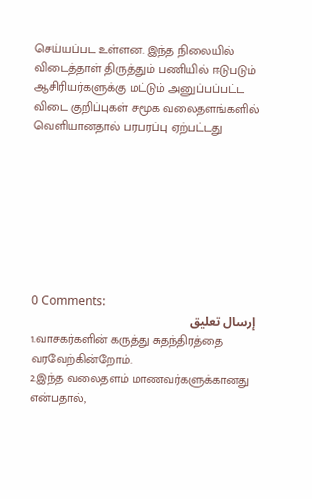செய்யப்பட உள்ளன. இந்த நிலையில் விடைத்தாள் திருத்தும் பணியில் ஈடுபடும் ஆசிரியர்களுக்கு மட்டும் அனுப்பப்பட்ட விடை குறிப்புகள் சமூக வலைதளங்களில் வெளியானதால் பரபரப்பு ஏற்பட்டது








0 Comments:
إرسال تعليق
1.வாசகர்களின் கருத்து சுதந்திரத்தை வரவேற்கின்றோம்.
2.இந்த வலைதளம் மாணவர்களுக்கானது என்பதால்,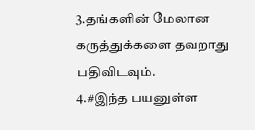3.தங்களின் மேலான கருத்துக்களை தவறாது பதிவிடவும்.
4.#இந்த பயனுள்ள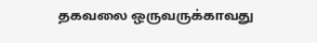தகவலை ஒருவருக்காவது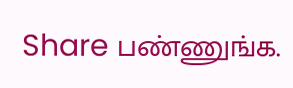Share பண்ணுங்க.